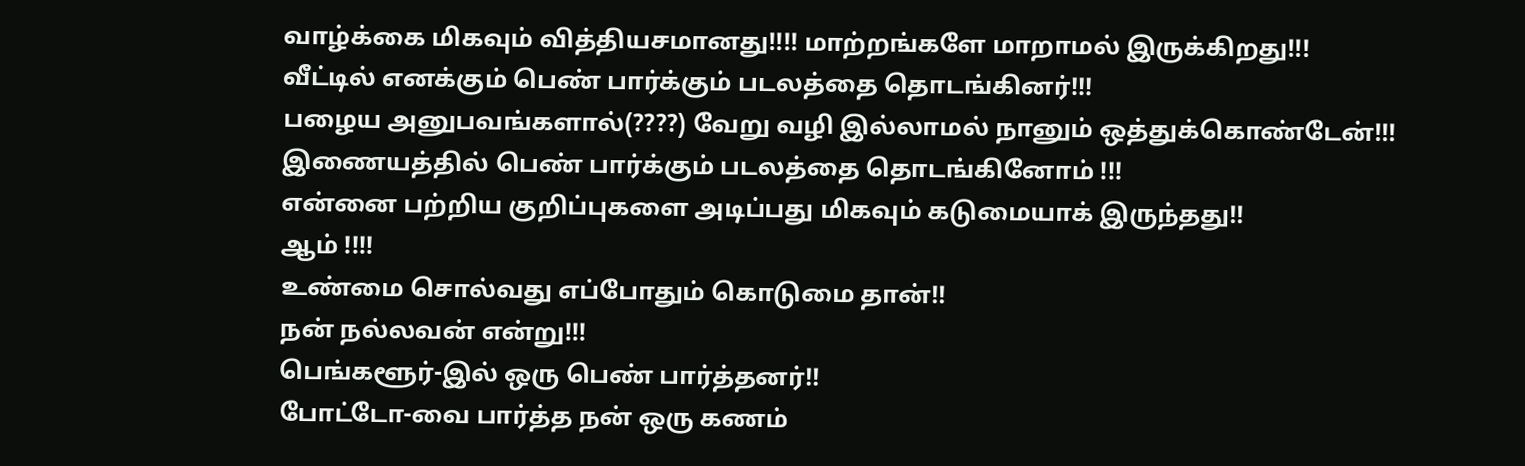வாழ்க்கை மிகவும் வித்தியசமானது!!!! மாற்றங்களே மாறாமல் இருக்கிறது!!!
வீட்டில் எனக்கும் பெண் பார்க்கும் படலத்தை தொடங்கினர்!!!
பழைய அனுபவங்களால்(????) வேறு வழி இல்லாமல் நானும் ஒத்துக்கொண்டேன்!!!
இணையத்தில் பெண் பார்க்கும் படலத்தை தொடங்கினோம் !!!
என்னை பற்றிய குறிப்புகளை அடிப்பது மிகவும் கடுமையாக் இருந்தது!!
ஆம் !!!!
உண்மை சொல்வது எப்போதும் கொடுமை தான்!!
நன் நல்லவன் என்று!!!
பெங்களூர்-இல் ஒரு பெண் பார்த்தனர்!!
போட்டோ-வை பார்த்த நன் ஒரு கணம்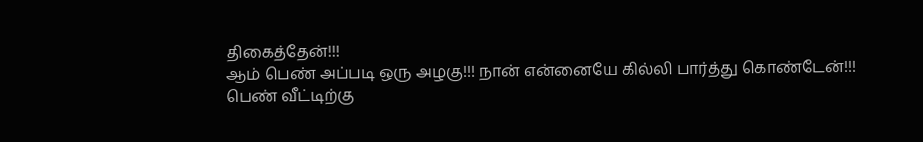திகைத்தேன்!!!
ஆம் பெண் அப்படி ஒரு அழகு!!! நான் என்னையே கில்லி பார்த்து கொண்டேன்!!!
பெண் வீட்டிற்கு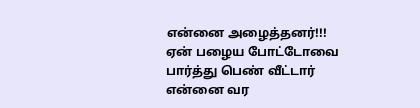என்னை அழைத்தனர்!!!
ஏன் பழைய போட்டோவை பார்த்து பெண் வீட்டார் என்னை வர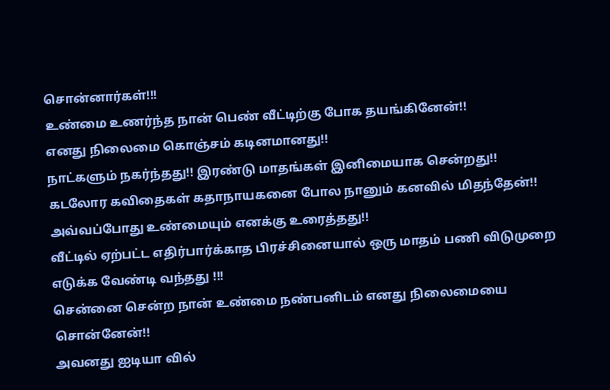சொன்னார்கள்!!!
உண்மை உணர்ந்த நான் பெண் வீட்டிற்கு போக தயங்கினேன்!!
எனது நிலைமை கொஞ்சம் கடினமானது!!
நாட்களும் நகர்ந்தது!! இரண்டு மாதங்கள் இனிமையாக சென்றது!!
கடலோர கவிதைகள் கதாநாயகனை போல நானும் கனவில் மிதந்தேன்!!
அவ்வப்போது உண்மையும் எனக்கு உரைத்தது!!
வீட்டில் ஏற்பட்ட எதிர்பார்க்காத பிரச்சினையால் ஒரு மாதம் பணி விடுமுறை
எடுக்க வேண்டி வந்தது !!!
சென்னை சென்ற நான் உண்மை நண்பனிடம் எனது நிலைமையை சொன்னேன்!!
அவனது ஐடியா வில்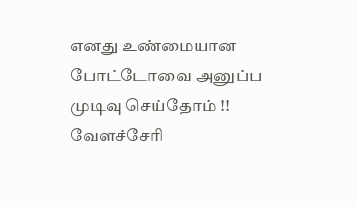எனது உண்மையான போட்டோவை அனுப்ப முடிவு செய்தோம் !!
வேளச்சேரி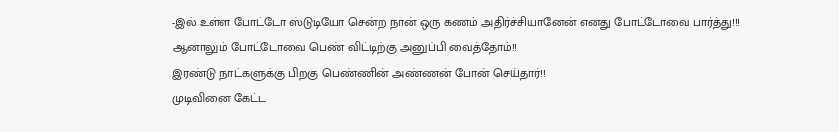-இல் உள்ள போட்டோ ஸ்டுடியோ சென்ற நான் ஒரு கணம் அதிர்ச்சியானேன் எனது போட்டோவை பார்த்து!!!
ஆனாலும் போட்டோவை பெண் விட்டிற்கு அனுப்பி வைத்தோம்!!
இரண்டு நாட்களுக்கு பிறகு பெண்ணின் அண்ணன் போன் செய்தார்!!
முடிவினை கேட்ட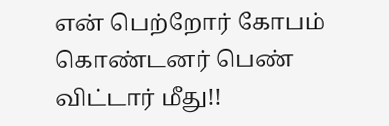என் பெற்றோர் கோபம் கொண்டனர் பெண் விட்டார் மீது!!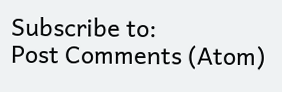Subscribe to:
Post Comments (Atom)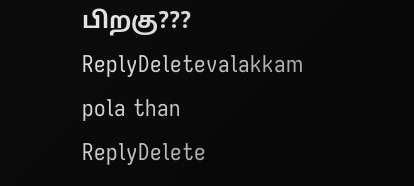பிறகு???
ReplyDeletevalakkam pola than
ReplyDelete